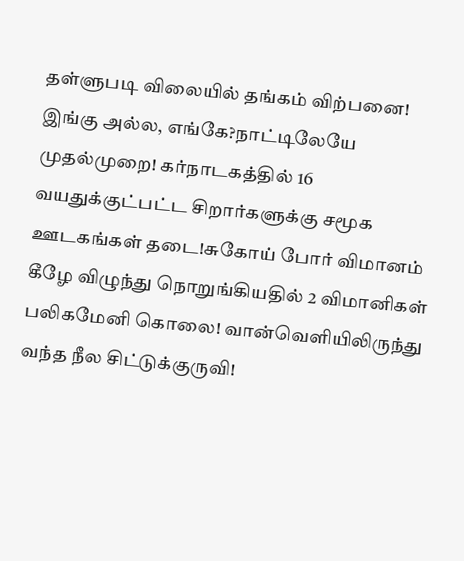தள்ளுபடி விலையில் தங்கம் விற்பனை! இங்கு அல்ல, எங்கே?நாட்டிலேயே முதல்முறை! கர்நாடகத்தில் 16 வயதுக்குட்பட்ட சிறார்களுக்கு சமூக ஊடகங்கள் தடை!சுகோய் போர் விமானம் கீழே விழுந்து நொறுங்கியதில் 2 விமானிகள் பலிகமேனி கொலை! வான்வெளியிலிருந்து வந்த நீல சிட்டுக்குருவி!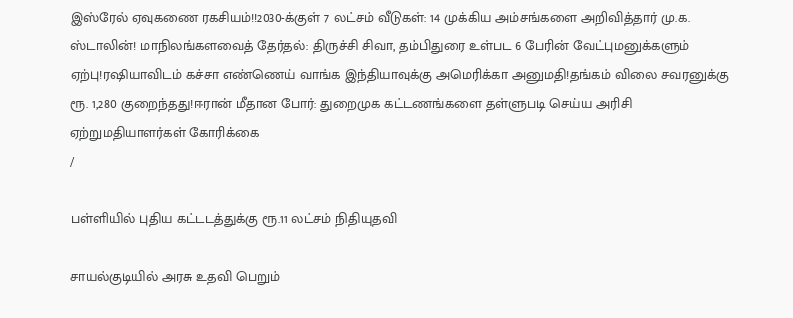இஸ்ரேல் ஏவுகணை ரகசியம்!!2030-க்குள் 7 லட்சம் வீடுகள்: 14 முக்கிய அம்சங்களை அறிவித்தார் மு.க. ஸ்டாலின்! மாநிலங்களவைத் தேர்தல்: திருச்சி சிவா, தம்பிதுரை உள்பட 6 பேரின் வேட்புமனுக்களும் ஏற்பு!ரஷியாவிடம் கச்சா எண்ணெய் வாங்க இந்தியாவுக்கு அமெரிக்கா அனுமதி!தங்கம் விலை சவரனுக்கு ரூ. 1,280 குறைந்தது!ஈரான் மீதான போர்: துறைமுக கட்டணங்களை தள்ளுபடி செய்ய அரிசி ஏற்றுமதியாளர்கள் கோரிக்கை
/

பள்ளியில் புதிய கட்டடத்துக்கு ரூ.11 லட்சம் நிதியுதவி

சாயல்குடியில் அரசு உதவி பெறும்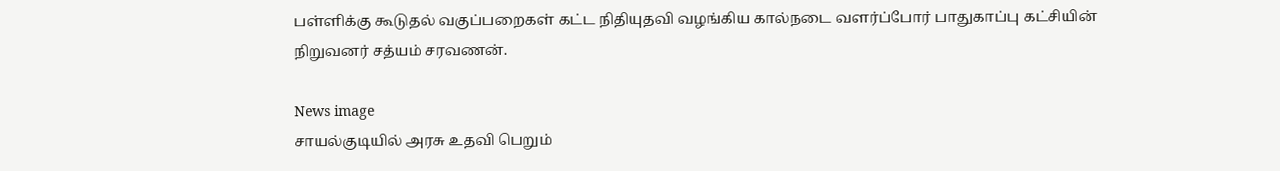பள்ளிக்கு கூடுதல் வகுப்பறைகள் கட்ட நிதியுதவி வழங்கிய கால்நடை வளர்ப்போர் பாதுகாப்பு கட்சியின் நிறுவனர் சத்யம் சரவணன்.

News image
சாயல்குடியில் அரசு உதவி பெறும்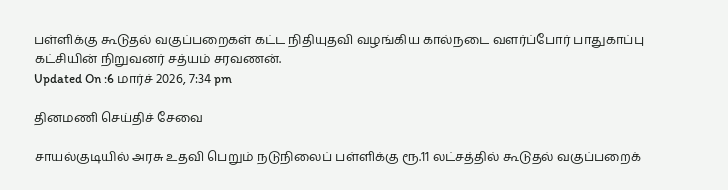பள்ளிக்கு கூடுதல் வகுப்பறைகள் கட்ட நிதியுதவி வழங்கிய கால்நடை வளர்ப்போர் பாதுகாப்பு கட்சியின் நிறுவனர் சத்யம் சரவணன்.
Updated On :6 மார்ச் 2026, 7:34 pm

தினமணி செய்திச் சேவை

சாயல்குடியில் அரசு உதவி பெறும் நடுநிலைப் பள்ளிக்கு ரூ.11 லட்சத்தில் கூடுதல் வகுப்பறைக்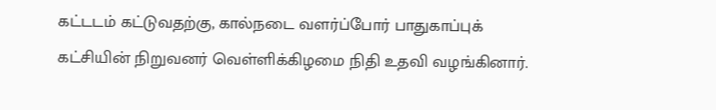கட்டடம் கட்டுவதற்கு, கால்நடை வளர்ப்போர் பாதுகாப்புக் கட்சியின் நிறுவனர் வெள்ளிக்கிழமை நிதி உதவி வழங்கினார்.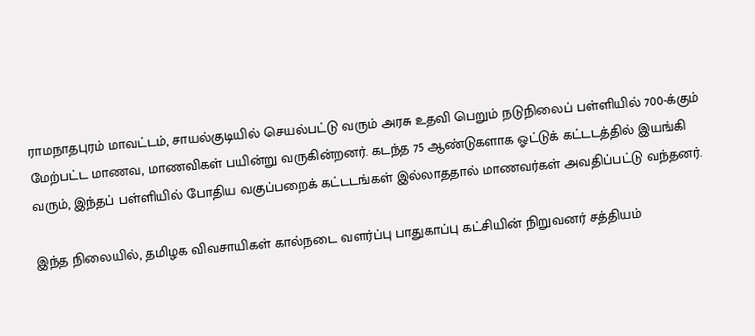ராமநாதபுரம் மாவட்டம், சாயல்குடியில் செயல்பட்டு வரும் அரசு உதவி பெறும் நடுநிலைப் பள்ளியில் 700-க்கும் மேற்பட்ட மாணவ, மாணவிகள் பயின்று வருகின்றனர். கடந்த 75 ஆண்டுகளாக ஓட்டுக் கட்டடத்தில் இயங்கி வரும், இந்தப் பள்ளியில் போதிய வகுப்பறைக் கட்டடங்கள் இல்லாததால் மாணவர்கள் அவதிப்பட்டு வந்தனர்.

இந்த நிலையில், தமிழக விவசாயிகள் கால்நடை வளர்ப்பு பாதுகாப்பு கட்சியின் நிறுவனர் சத்தியம்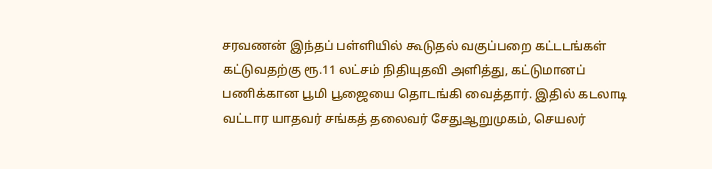சரவணன் இந்தப் பள்ளியில் கூடுதல் வகுப்பறை கட்டடங்கள் கட்டுவதற்கு ரூ.11 லட்சம் நிதியுதவி அளித்து, கட்டுமானப் பணிக்கான பூமி பூஜையை தொடங்கி வைத்தார். இதில் கடலாடி வட்டார யாதவர் சங்கத் தலைவர் சேதுஆறுமுகம், செயலர்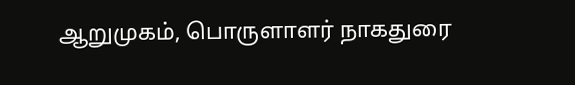ஆறுமுகம், பொருளாளர் நாகதுரை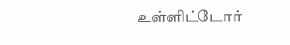உள்ளிட்டோர்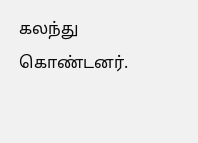கலந்து கொண்டனர்.